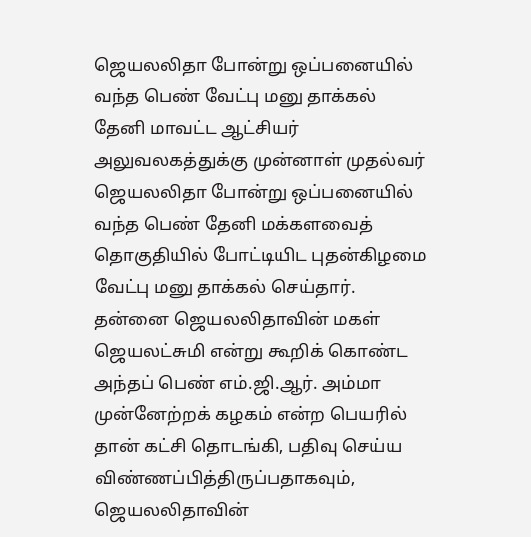ஜெயலலிதா போன்று ஒப்பனையில் வந்த பெண் வேட்பு மனு தாக்கல்
தேனி மாவட்ட ஆட்சியர் அலுவலகத்துக்கு முன்னாள் முதல்வர் ஜெயலலிதா போன்று ஒப்பனையில் வந்த பெண் தேனி மக்களவைத் தொகுதியில் போட்டியிட புதன்கிழமை வேட்பு மனு தாக்கல் செய்தார்.
தன்னை ஜெயலலிதாவின் மகள் ஜெயலட்சுமி என்று கூறிக் கொண்ட அந்தப் பெண் எம்.ஜி.ஆர். அம்மா முன்னேற்றக் கழகம் என்ற பெயரில் தான் கட்சி தொடங்கி, பதிவு செய்ய விண்ணப்பித்திருப்பதாகவும், ஜெயலலிதாவின்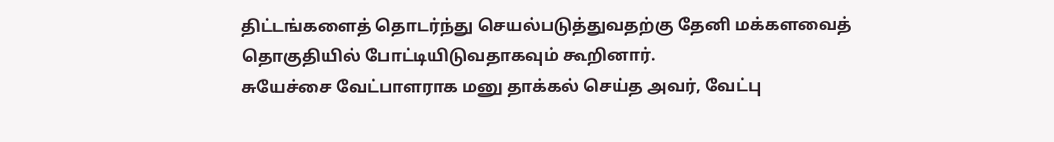திட்டங்களைத் தொடர்ந்து செயல்படுத்துவதற்கு தேனி மக்களவைத் தொகுதியில் போட்டியிடுவதாகவும் கூறினார்.
சுயேச்சை வேட்பாளராக மனு தாக்கல் செய்த அவர், வேட்பு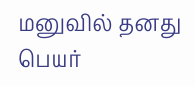மனுவில் தனது பெயர்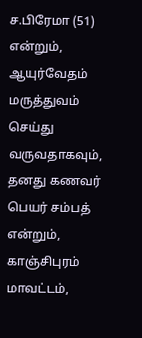ச.பிரேமா (51) என்றும், ஆயுர்வேதம் மருத்துவம் செய்து வருவதாகவும், தனது கணவர் பெயர் சம்பத் என்றும், காஞ்சிபுரம் மாவட்டம்,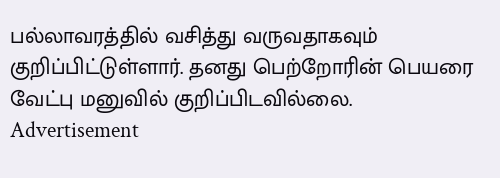பல்லாவரத்தில் வசித்து வருவதாகவும் குறிப்பிட்டுள்ளார். தனது பெற்றோரின் பெயரை வேட்பு மனுவில் குறிப்பிடவில்லை.
Advertisement